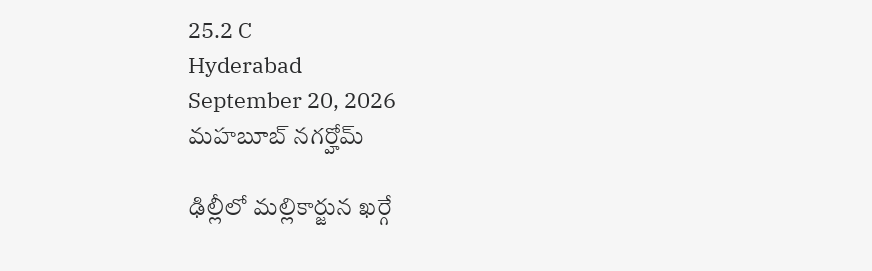25.2 C
Hyderabad
September 20, 2026
మహబూబ్ నగర్హోమ్

ఢిల్లీలో మల్లికార్జున ఖర్గే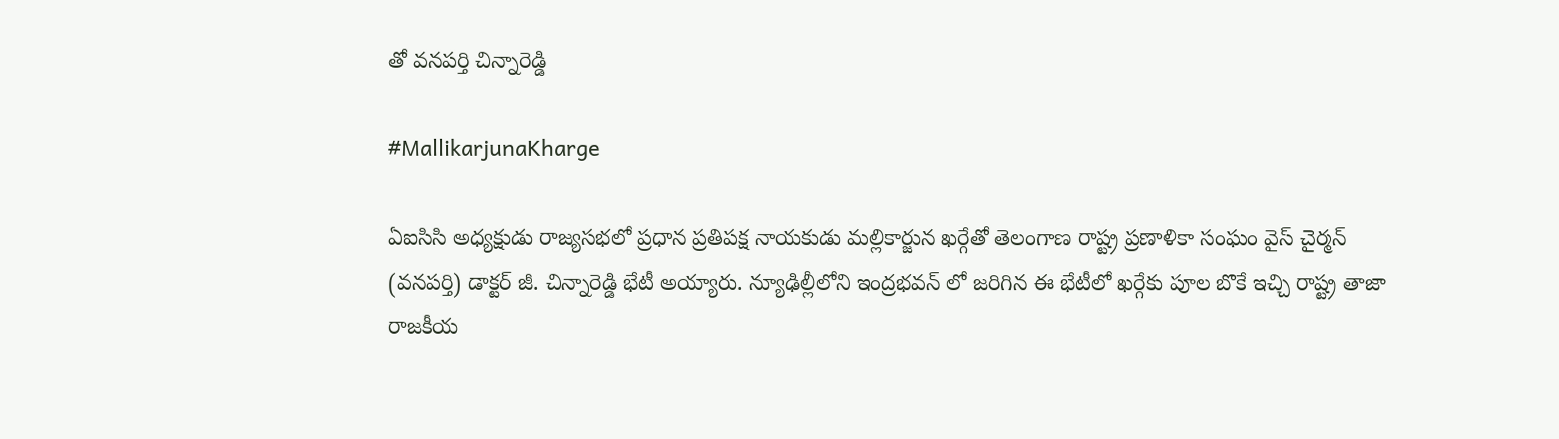తో వనపర్తి చిన్నారెడ్డి

#MallikarjunaKharge

ఏఐసిసి అధ్యక్షుడు రాజ్యసభలో ప్రధాన ప్రతిపక్ష నాయకుడు మల్లికార్జున ఖర్గేతో తెలంగాణ రాష్ట్ర ప్రణాళికా సంఘం వైస్ చైర్మన్ (వనపర్తి) డాక్టర్ జీ. చిన్నారెడ్డి భేటీ అయ్యారు. న్యూఢిల్లీలోని ఇంద్రభవన్ లో జరిగిన ఈ భేటీలో ఖర్గేకు పూల బొకే ఇచ్చి రాష్ట్ర తాజా రాజకీయ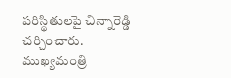పరిస్థితులపై చిన్నారెడ్డి చర్చించారు.
ముఖ్యమంత్రి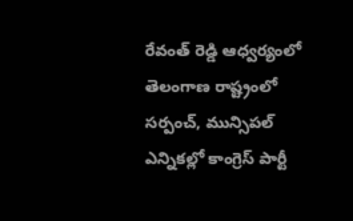రేవంత్ రెడ్డి ఆధ్వర్యంలో తెలంగాణ రాష్ట్రంలో సర్పంచ్, మున్సిపల్ ఎన్నికల్లో కాంగ్రెస్ పార్టీ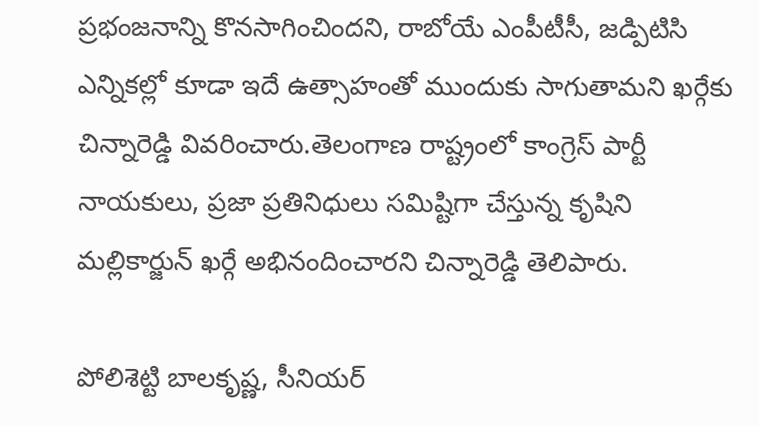ప్రభంజనాన్ని కొనసాగించిందని, రాబోయే ఎంపీటీసీ, జడ్పిటిసి ఎన్నికల్లో కూడా ఇదే ఉత్సాహంతో ముందుకు సాగుతామని ఖర్గేకు చిన్నారెడ్డి వివరించారు.తెలంగాణ రాష్ట్రంలో కాంగ్రెస్ పార్టీ నాయకులు, ప్రజా ప్రతినిధులు సమిష్టిగా చేస్తున్న కృషిని మల్లికార్జున్ ఖర్గే అభినందించారని చిన్నారెడ్డి తెలిపారు.

పోలిశెట్టి బాలకృష్ణ, సీనియర్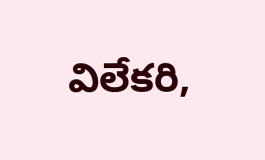విలేకరి,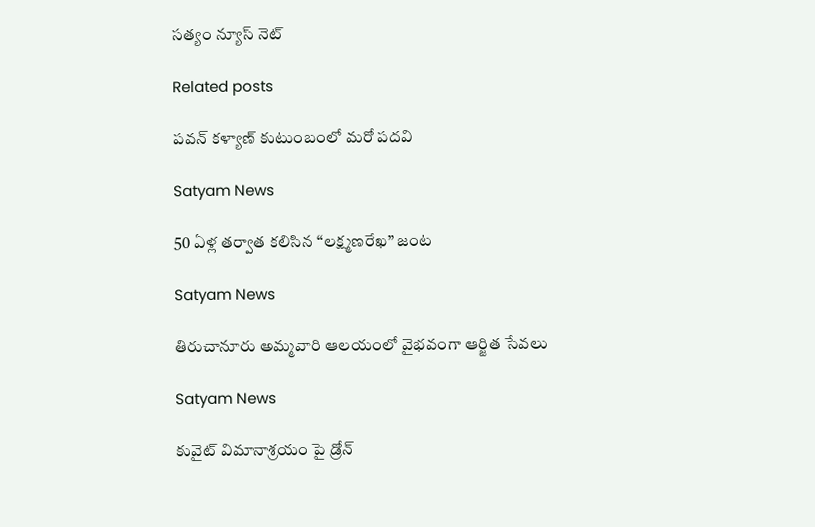సత్యం న్యూస్ నెట్

Related posts

ప‌వ‌న్ క‌ళ్యాణ్‌ కుటుంబంలో మరో పదవి

Satyam News

50 ఏళ్ల తర్వాత కలిసిన “లక్ష్మణరేఖ” జంట

Satyam News

తిరుచానూరు అమ్మవారి ఆలయంలో వైభవంగా ఆర్జిత సేవలు

Satyam News

కువైట్ విమానాశ్రయం పై డ్రోన్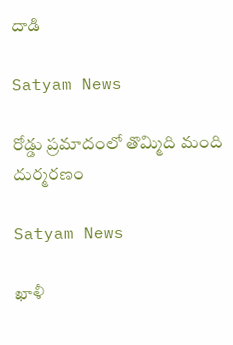దాడి

Satyam News

రోడ్డు ప్రమాదంలో తొమ్మిది మంది దుర్మరణం

Satyam News

ఖాళీ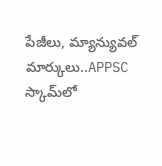పేజీలు, మ్యాన్యువల్ మార్కులు..APPSC స్కామ్‌లో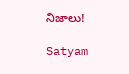నిజాలు!

Satyam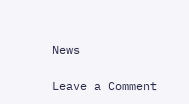News

Leave a Comment